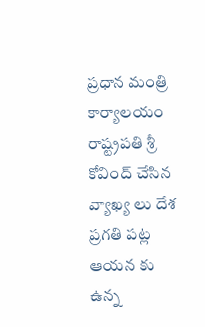ప్రధాన మంత్రి కార్యాలయం
రాష్ట్రపతి శ్రీ కోవింద్ చేసిన వ్యాఖ్య లు దేశ ప్రగతి పట్ల ఆయన కు ఉన్న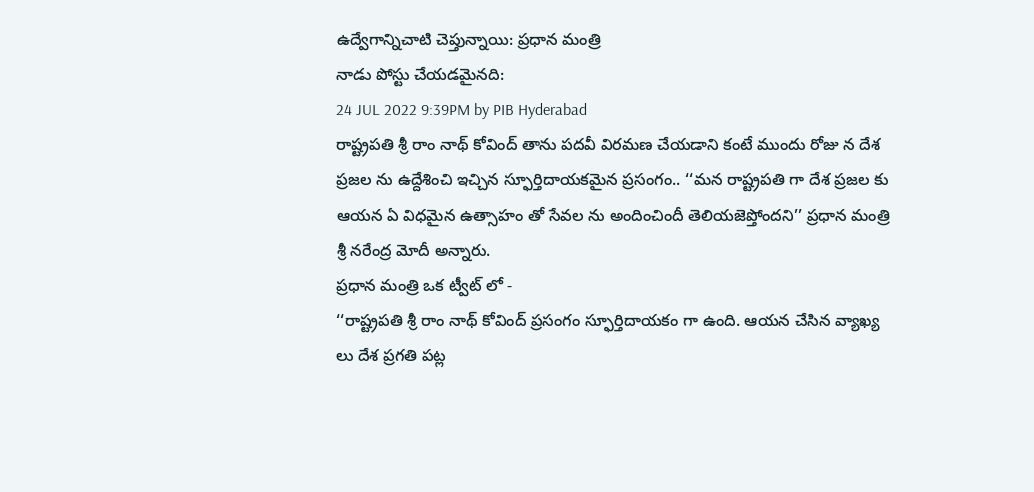ఉద్వేగాన్నిచాటి చెప్తున్నాయి: ప్రధాన మంత్రి
నాడు పోస్టు చేయడమైనది:
24 JUL 2022 9:39PM by PIB Hyderabad
రాష్ట్రపతి శ్రీ రాం నాథ్ కోవింద్ తాను పదవీ విరమణ చేయడాని కంటే ముందు రోజు న దేశ ప్రజల ను ఉద్దేశించి ఇచ్చిన స్ఫూర్తిదాయకమైన ప్రసంగం.. ‘‘మన రాష్ట్రపతి గా దేశ ప్రజల కు ఆయన ఏ విధమైన ఉత్సాహం తో సేవల ను అందించిందీ తెలియజెప్తోందని’’ ప్రధాన మంత్రి శ్రీ నరేంద్ర మోదీ అన్నారు.
ప్రధాన మంత్రి ఒక ట్వీట్ లో -
‘‘రాష్ట్రపతి శ్రీ రాం నాథ్ కోవింద్ ప్రసంగం స్ఫూర్తిదాయకం గా ఉంది. ఆయన చేసిన వ్యాఖ్య లు దేశ ప్రగతి పట్ల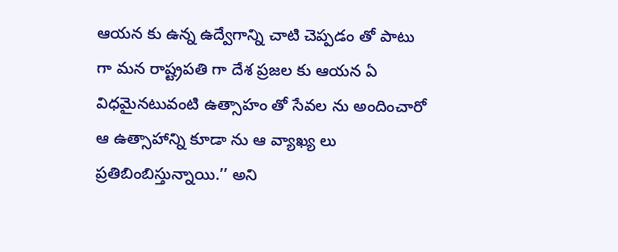ఆయన కు ఉన్న ఉద్వేగాన్ని చాటి చెప్పడం తో పాటు గా మన రాష్ట్రపతి గా దేశ ప్రజల కు ఆయన ఏ విధమైనటువంటి ఉత్సాహం తో సేవల ను అందించారో ఆ ఉత్సాహాన్ని కూడా ను ఆ వ్యాఖ్య లు ప్రతిబింబిస్తున్నాయి.’’ అని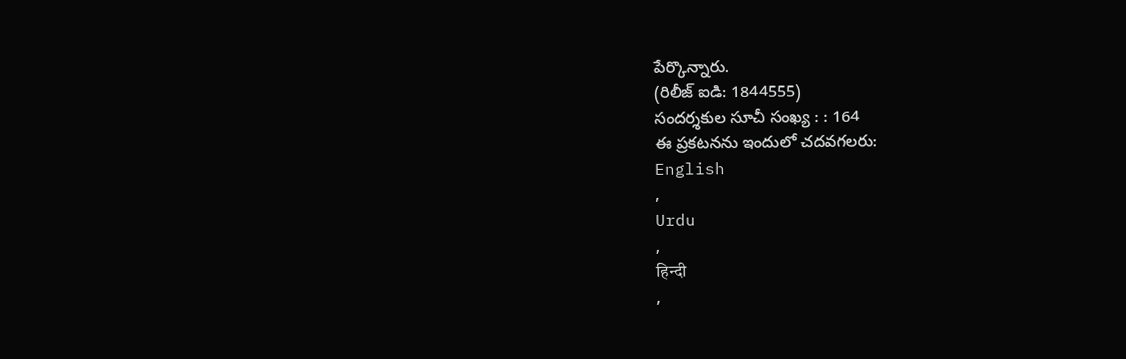పేర్కొన్నారు.
(రిలీజ్ ఐడి: 1844555)
సందర్శకుల సూచీ సంఖ్య : : 164
ఈ ప్రకటనను ఇందులో చదవగలరు:
English
,
Urdu
,
हिन्दी
,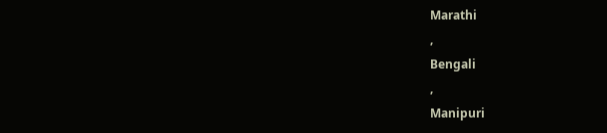Marathi
,
Bengali
,
Manipuri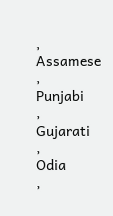,
Assamese
,
Punjabi
,
Gujarati
,
Odia
,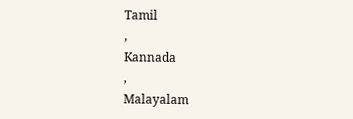Tamil
,
Kannada
,
Malayalam